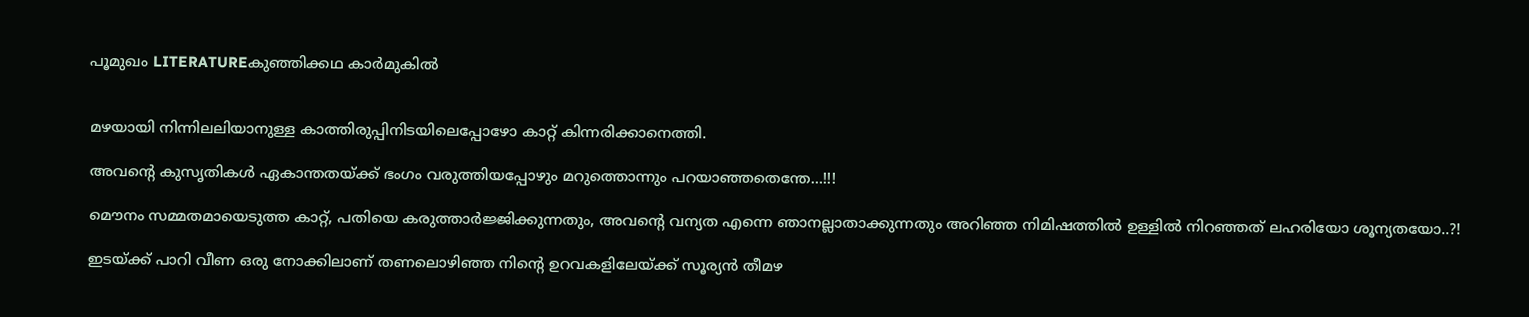പൂമുഖം LITERATUREകുഞ്ഞിക്കഥ കാർമുകിൽ


മഴയായി നിന്നിലലിയാനുള്ള കാത്തിരുപ്പിനിടയിലെപ്പോഴോ കാറ്റ് കിന്നരിക്കാനെത്തി.

അവന്റെ കുസൃതികൾ ഏകാന്തതയ്ക്ക് ഭംഗം വരുത്തിയപ്പോഴും മറുത്തൊന്നും പറയാഞ്ഞതെന്തേ…!!!

മൌനം സമ്മതമായെടുത്ത കാറ്റ്, പതിയെ കരുത്താർജ്ജിക്കുന്നതും, അവന്റെ വന്യത എന്നെ ഞാനല്ലാതാക്കുന്നതും അറിഞ്ഞ നിമിഷത്തിൽ ഉള്ളിൽ നിറഞ്ഞത് ലഹരിയോ ശൂന്യതയോ..?!

ഇടയ്ക്ക് പാറി വീണ ഒരു നോക്കിലാണ് തണലൊഴിഞ്ഞ നിന്റെ ഉറവകളിലേയ്ക്ക് സൂര്യൻ തീമഴ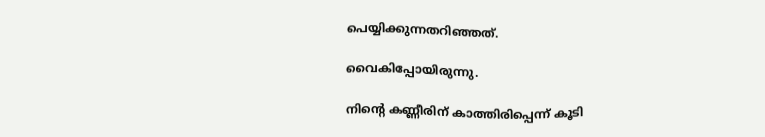പെയ്യിക്കുന്നതറിഞ്ഞത്.

വൈകിപ്പോയിരുന്നു.

നിന്റെ കണ്ണീരിന് കാത്തിരിപ്പെന്ന് കൂടി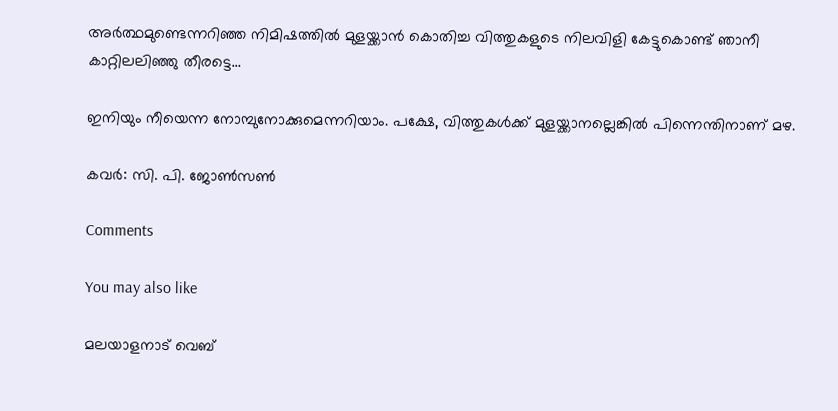അർത്ഥമുണ്ടെന്നറിഞ്ഞ നിമിഷത്തിൽ മുളയ്ക്കാൻ കൊതിച്ച വിത്തുകളുടെ നിലവിളി കേട്ടുകൊണ്ട് ഞാനീ കാറ്റിലലിഞ്ഞു തീരട്ടെ…

ഇനിയും നീയെന്ന നോമ്പുനോക്കുമെന്നറിയാം. പക്ഷേ, വിത്തുകൾക്ക് മുളയ്ക്കാനല്ലെങ്കിൽ പിന്നെന്തിനാണ് മഴ.

കവര്‍: സി. പി. ജോണ്‍സണ്‍

Comments

You may also like

മലയാളനാട് വെബ്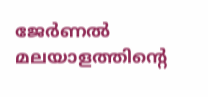ജേർണൽ
മലയാളത്തിന്റെ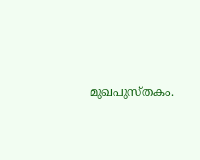മുഖപുസ്തകം.